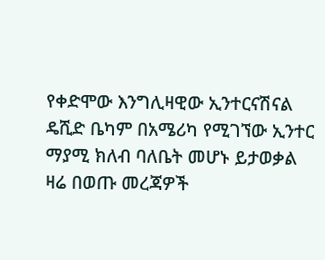የቀድሞው እንግሊዛዊው ኢንተርናሽናል ዴሺድ ቤካም በአሜሪካ የሚገኘው ኢንተር ማያሚ ክለብ ባለቤት መሆኑ ይታወቃል ዛሬ በወጡ መረጃዎች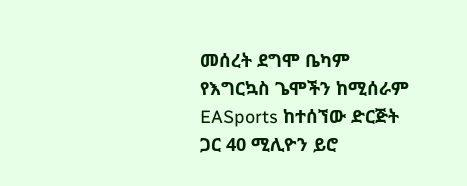መሰረት ደግሞ ቤካም የእግርኳስ ጌሞችን ከሚሰራም EASports ከተሰኘው ድርጅት ጋር 40 ሚሊዮን ይሮ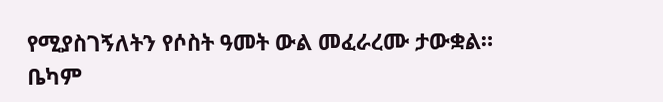የሚያስገኝለትን የሶስት ዓመት ውል መፈራረሙ ታውቋል።
ቤካም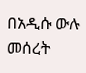በአዲሱ ውሉ መሰረት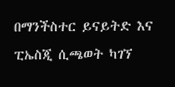በማንችስተር ይናይትድ እና ፒኤስጂ ሲጫወት ካገኘ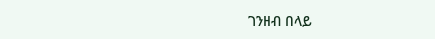ገንዘብ በላይ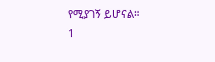የሚያገኝ ይሆናል።
1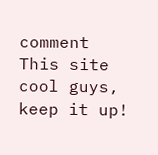comment
This site cool guys, keep it up!